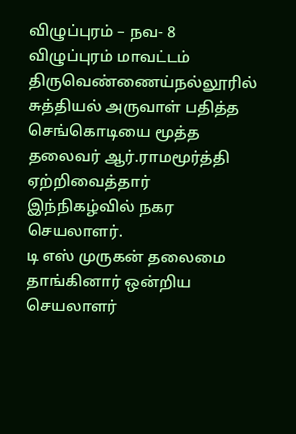விழுப்புரம் – நவ- 8
விழுப்புரம் மாவட்டம் திருவெண்ணைய்நல்லூரில் சுத்தியல் அருவாள் பதித்த செங்கொடியை மூத்த தலைவர் ஆர்.ராமமூர்த்தி ஏற்றிவைத்தார் இந்நிகழ்வில் நகர செயலாளர்.
டி எஸ் முருகன் தலைமை தாங்கினார் ஒன்றிய செயலாளர்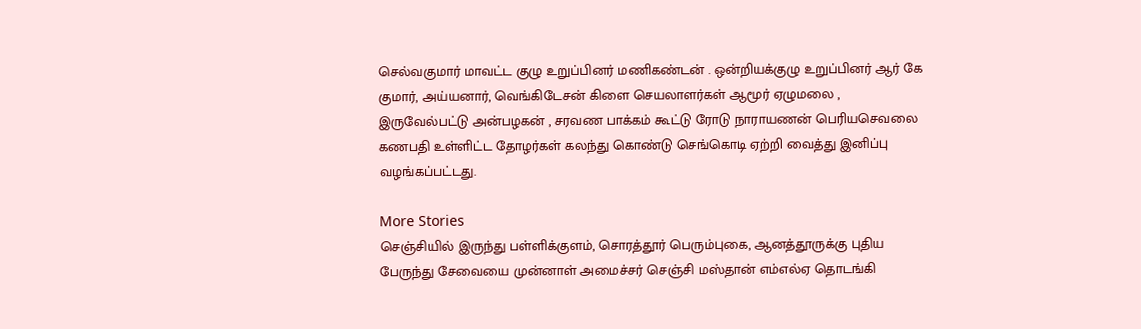செல்வகுமார் மாவட்ட குழு உறுப்பினர் மணிகண்டன் . ஒன்றியக்குழு உறுப்பினர் ஆர் கே குமார், அய்யனார், வெங்கிடேசன் கிளை செயலாளர்கள் ஆமூர் ஏழுமலை , இருவேல்பட்டு அன்பழகன் , சரவண பாக்கம் கூட்டு ரோடு நாராயணன் பெரியசெவலை கணபதி உள்ளிட்ட தோழர்கள் கலந்து கொண்டு செங்கொடி ஏற்றி வைத்து இனிப்பு வழங்கப்பட்டது.

More Stories
செஞ்சியில் இருந்து பள்ளிக்குளம், சொரத்தூர் பெரும்புகை, ஆனத்தூருக்கு புதிய பேருந்து சேவையை முன்னாள் அமைச்சர் செஞ்சி மஸ்தான் எம்எல்ஏ தொடங்கி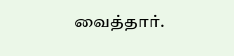வைத்தார்.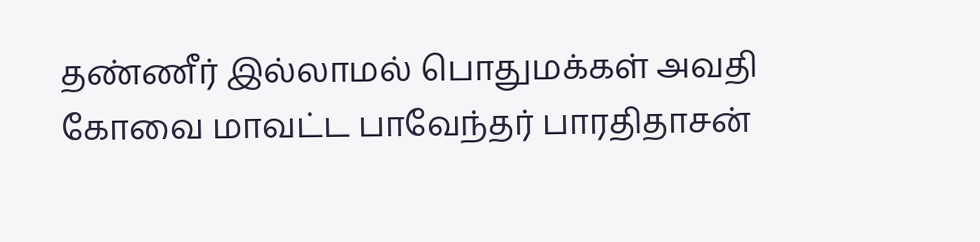தண்ணீர் இல்லாமல் பொதுமக்கள் அவதி
கோவை மாவட்ட பாவேந்தர் பாரதிதாசன்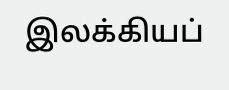இலக்கியப்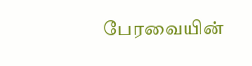பேரவையின்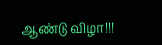ஆண்டு விழா!!!